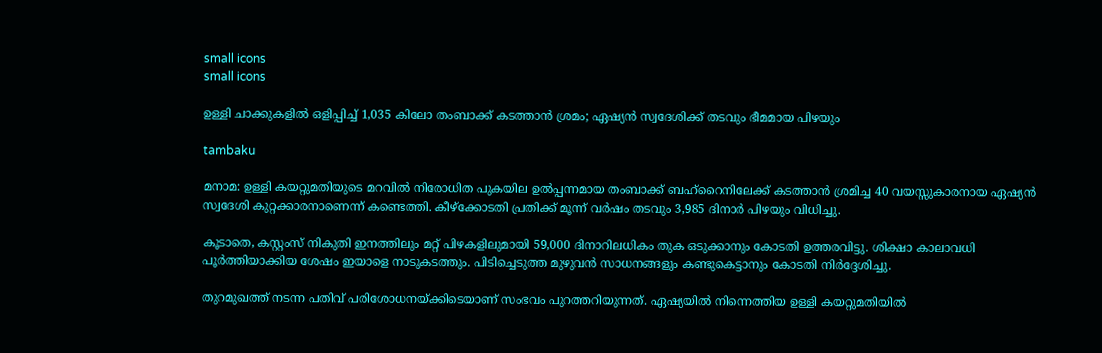small icons
small icons

ഉള്ളി ചാക്കുകളില്‍ ഒളിപ്പിച്ച് 1,035 കിലോ തംബാക്ക് കടത്താന്‍ ശ്രമം; ഏഷ്യന്‍ സ്വദേശിക്ക് തടവും ഭീമമായ പിഴയും

tambaku

മനാമ: ഉള്ളി കയറ്റുമതിയുടെ മറവില്‍ നിരോധിത പുകയില ഉല്‍പ്പന്നമായ തംബാക്ക് ബഹ്റൈനിലേക്ക് കടത്താന്‍ ശ്രമിച്ച 40 വയസ്സുകാരനായ ഏഷ്യന്‍ സ്വദേശി കുറ്റക്കാരനാണെന്ന് കണ്ടെത്തി. കീഴ്‌ക്കോടതി പ്രതിക്ക് മൂന്ന് വര്‍ഷം തടവും 3,985 ദിനാര്‍ പിഴയും വിധിച്ചു.

കൂടാതെ, കസ്റ്റംസ് നികുതി ഇനത്തിലും മറ്റ് പിഴകളിലുമായി 59,000 ദിനാറിലധികം തുക ഒടുക്കാനും കോടതി ഉത്തരവിട്ടു. ശിക്ഷാ കാലാവധി പൂര്‍ത്തിയാക്കിയ ശേഷം ഇയാളെ നാടുകടത്തും. പിടിച്ചെടുത്ത മുഴുവന്‍ സാധനങ്ങളും കണ്ടുകെട്ടാനും കോടതി നിര്‍ദ്ദേശിച്ചു.

തുറമുഖത്ത് നടന്ന പതിവ് പരിശോധനയ്ക്കിടെയാണ് സംഭവം പുറത്തറിയുന്നത്. ഏഷ്യയില്‍ നിന്നെത്തിയ ഉള്ളി കയറ്റുമതിയില്‍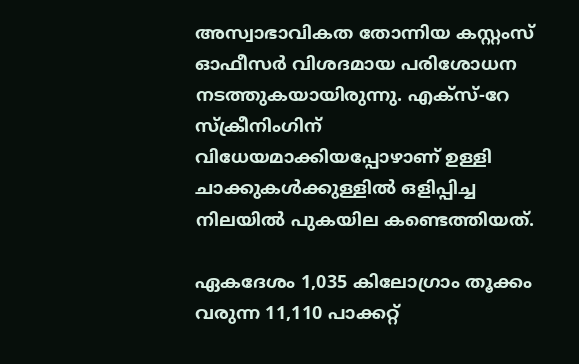അസ്വാഭാവികത തോന്നിയ കസ്റ്റംസ് ഓഫീസര്‍ വിശദമായ പരിശോധന നടത്തുകയായിരുന്നു. എക്‌സ്-റേ സ്‌ക്രീനിംഗിന് വിധേയമാക്കിയപ്പോഴാണ് ഉള്ളി ചാക്കുകള്‍ക്കുള്ളില്‍ ഒളിപ്പിച്ച നിലയില്‍ പുകയില കണ്ടെത്തിയത്.

ഏകദേശം 1,035 കിലോഗ്രാം തൂക്കം വരുന്ന 11,110 പാക്കറ്റ്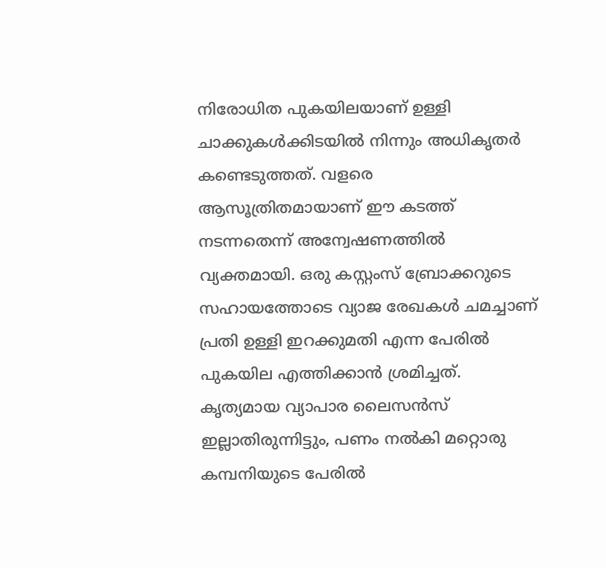നിരോധിത പുകയിലയാണ് ഉള്ളി ചാക്കുകള്‍ക്കിടയില്‍ നിന്നും അധികൃതര്‍ കണ്ടെടുത്തത്. വളരെ ആസൂത്രിതമായാണ് ഈ കടത്ത് നടന്നതെന്ന് അന്വേഷണത്തില്‍ വ്യക്തമായി. ഒരു കസ്റ്റംസ് ബ്രോക്കറുടെ സഹായത്തോടെ വ്യാജ രേഖകള്‍ ചമച്ചാണ് പ്രതി ഉള്ളി ഇറക്കുമതി എന്ന പേരില്‍ പുകയില എത്തിക്കാന്‍ ശ്രമിച്ചത്. കൃത്യമായ വ്യാപാര ലൈസന്‍സ് ഇല്ലാതിരുന്നിട്ടും, പണം നല്‍കി മറ്റൊരു കമ്പനിയുടെ പേരില്‍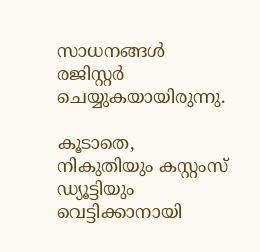സാധനങ്ങള്‍ രജിസ്റ്റര്‍ ചെയ്യുകയായിരുന്നു.

കൂടാതെ, നികുതിയും കസ്റ്റംസ് ഡ്യൂട്ടിയും വെട്ടിക്കാനായി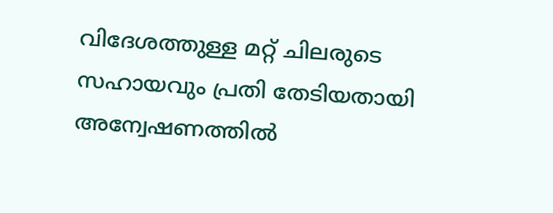വിദേശത്തുള്ള മറ്റ് ചിലരുടെ സഹായവും പ്രതി തേടിയതായി അന്വേഷണത്തില്‍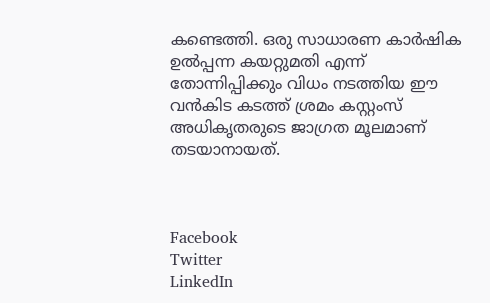കണ്ടെത്തി. ഒരു സാധാരണ കാര്‍ഷിക ഉല്‍പ്പന്ന കയറ്റുമതി എന്ന് തോന്നിപ്പിക്കും വിധം നടത്തിയ ഈ വന്‍കിട കടത്ത് ശ്രമം കസ്റ്റംസ് അധികൃതരുടെ ജാഗ്രത മൂലമാണ് തടയാനായത്.



Facebook
Twitter
LinkedIn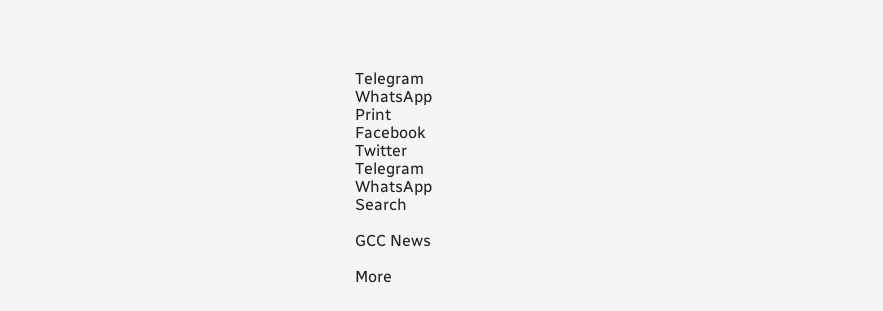Telegram
WhatsApp
Print
Facebook
Twitter
Telegram
WhatsApp
Search

GCC News

More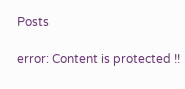Posts

error: Content is protected !!